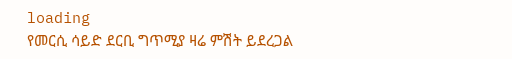loading
የመርሲ ሳይድ ደርቢ ግጥሚያ ዛሬ ምሽት ይደረጋል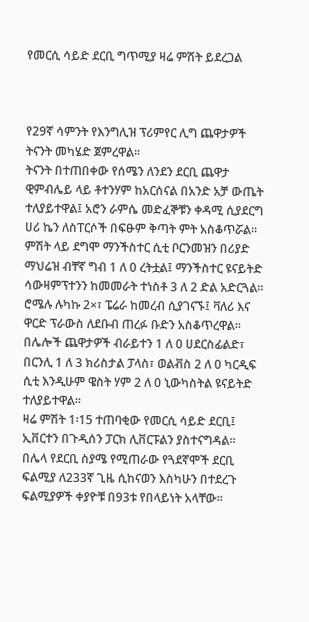የመርሲ ሳይድ ደርቢ ግጥሚያ ዛሬ ምሽት ይደረጋል



የ29ኛ ሳምንት የእንግሊዝ ፕሪምየር ሊግ ጨዋታዎች ትናንት መካሄድ ጀምረዋል፡፡
ትናንት በተጠበቀው የሰሜን ለንደን ደርቢ ጨዋታ ዊምብሌይ ላይ ቶተንሃም ከአርሰናል በአንድ አቻ ውጤት ተለያይተዋል፤ አሮን ራምሴ መድፈኞቹን ቀዳሚ ሲያደርግ ሀሪ ኬን ለስፐርሶች በፍፁም ቅጣት ምት አስቆጥሯል፡፡
ምሽት ላይ ደግሞ ማንችስተር ሲቲ ቦርንመዝን በሪያድ ማህሬዝ ብቸኛ ግብ 1 ለ 0 ረትቷል፤ ማንችስተር ዩናይትድ ሳውዛምፕተንን ከመመራት ተነስቶ 3 ለ 2 ድል አድርጓል፡፡ ሮሜሉ ሉካኩ 2×፣ ፔሬራ ከመረብ ሲያገናኙ፤ ቫለሪ እና ዋርድ ፕራውስ ለደቡብ ጠረፉ ቡድን አስቆጥረዋል፡፡
በሌሎች ጨዋታዎች ብራይተን 1 ለ 0 ሀደርስፊልድ፣ በርንሊ 1 ለ 3 ክሪስታል ፓላስ፣ ወልቭስ 2 ለ 0 ካርዲፍ ሲቲ እንዲሁም ዌስት ሃም 2 ለ 0 ኒውካስትል ዩናይትድ ተለያይተዋል፡፡
ዛሬ ምሽት 1፡15 ተጠባቂው የመርሲ ሳይድ ደርቢ፤ ኢቨርተን በጉዲሰን ፓርክ ሊቨርፑልን ያስተናግዳል፡፡
በሌላ የደርቢ ስያሜ የሚጠራው የጓደኛሞች ደርቢ ፍልሚያ ለ233ኛ ጊዜ ሲከናወን እስካሁን በተደረጉ ፍልሚያዎች ቀያዮቹ በ93ቱ የበላይነት አላቸው፡፡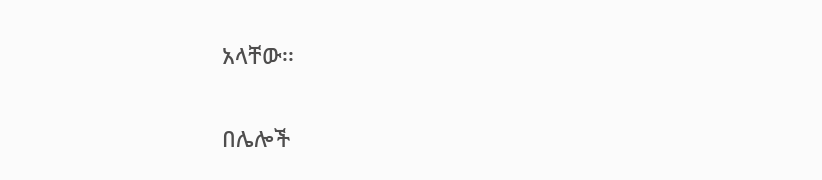አላቸው፡፡

በሌሎች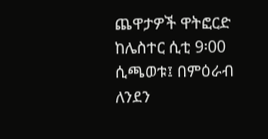ጨዋታዎች ዋትፎርድ ከሌስተር ሲቲ 9፡00 ሲጫወቱ፤ በምዕራብ ለንደን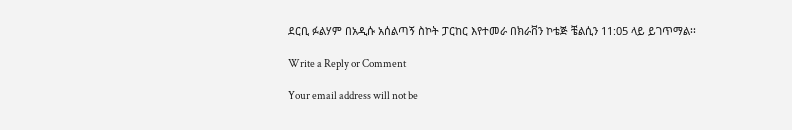ደርቢ ፉልሃም በአዲሱ አሰልጣኝ ስኮት ፓርከር እየተመራ በክራቨን ኮቴጅ ቼልሲን 11:05 ላይ ይገጥማል፡፡

Write a Reply or Comment

Your email address will not be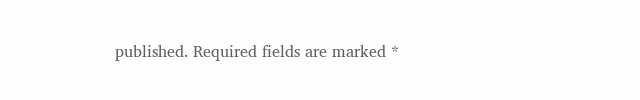published. Required fields are marked *